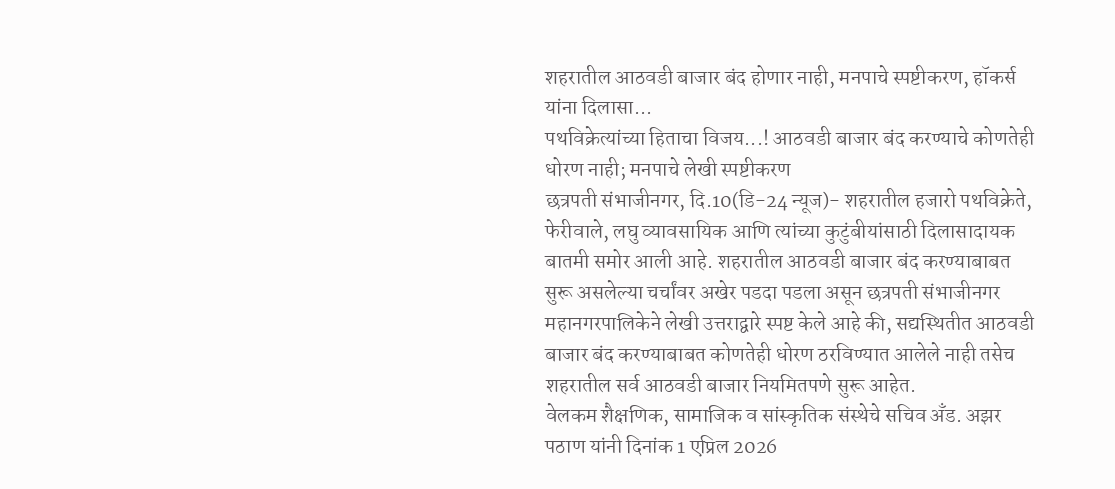शहरातील आठवडी बाजार बंद होणार नाही, मनपाचे स्पष्टीकरण, हॉकर्स यांना दिलासा...
पथविक्रेत्यांच्या हिताचा विजय...! आठवडी बाजार बंद करण्याचे कोणतेही धोरण नाही; मनपाचे लेखी स्पष्टीकरण
छत्रपती संभाजीनगर, दि.10(डि-24 न्यूज)- शहरातील हजारो पथविक्रेते, फेरीवाले, लघु व्यावसायिक आणि त्यांच्या कुटुंबीयांसाठी दिलासादायक बातमी समोर आली आहे. शहरातील आठवडी बाजार बंद करण्याबाबत सुरू असलेल्या चर्चांवर अखेर पडदा पडला असून छत्रपती संभाजीनगर महानगरपालिकेने लेखी उत्तराद्वारे स्पष्ट केले आहे की, सद्यस्थितीत आठवडी बाजार बंद करण्याबाबत कोणतेही धोरण ठरविण्यात आलेले नाही तसेच शहरातील सर्व आठवडी बाजार नियमितपणे सुरू आहेत.
वेलकम शैक्षणिक, सामाजिक व सांस्कृतिक संस्थेचे सचिव अँड. अझर पठाण यांनी दिनांक 1 एप्रिल 2026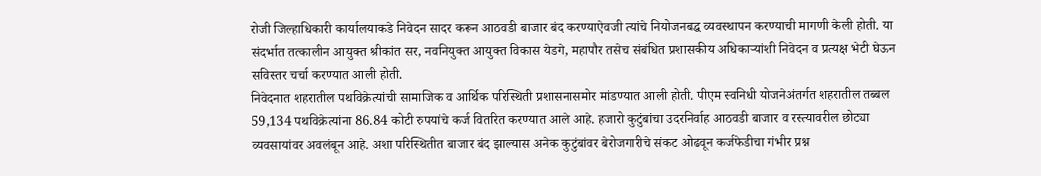रोजी जिल्हाधिकारी कार्यालयाकडे निवेदन सादर करून आठवडी बाजार बंद करण्याऐवजी त्यांचे नियोजनबद्ध व्यवस्थापन करण्याची मागणी केली होती. या संदर्भात तत्कालीन आयुक्त श्रीकांत सर, नवनियुक्त आयुक्त विकास येडगे, महापौर तसेच संबंधित प्रशासकीय अधिकाऱ्यांशी निवेदन व प्रत्यक्ष भेटी घेऊन सविस्तर चर्चा करण्यात आली होती.
निवेदनात शहरातील पथविक्रेत्यांची सामाजिक व आर्थिक परिस्थिती प्रशासनासमोर मांडण्यात आली होती. पीएम स्वनिधी योजनेअंतर्गत शहरातील तब्बल 59,134 पथविक्रेत्यांना 86.84 कोटी रुपयांचे कर्ज वितरित करण्यात आले आहे. हजारो कुटुंबांचा उदरनिर्वाह आठवडी बाजार व रस्त्यावरील छोट्या व्यवसायांवर अवलंबून आहे. अशा परिस्थितीत बाजार बंद झाल्यास अनेक कुटुंबांवर बेरोजगारीचे संकट ओढवून कर्जफेडीचा गंभीर प्रश्न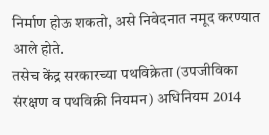निर्माण होऊ शकतो, असे निवेदनात नमूद करण्यात आले होते.
तसेच केंद्र सरकारच्या पथविक्रेता (उपजीविका संरक्षण व पथविक्री नियमन) अधिनियम 2014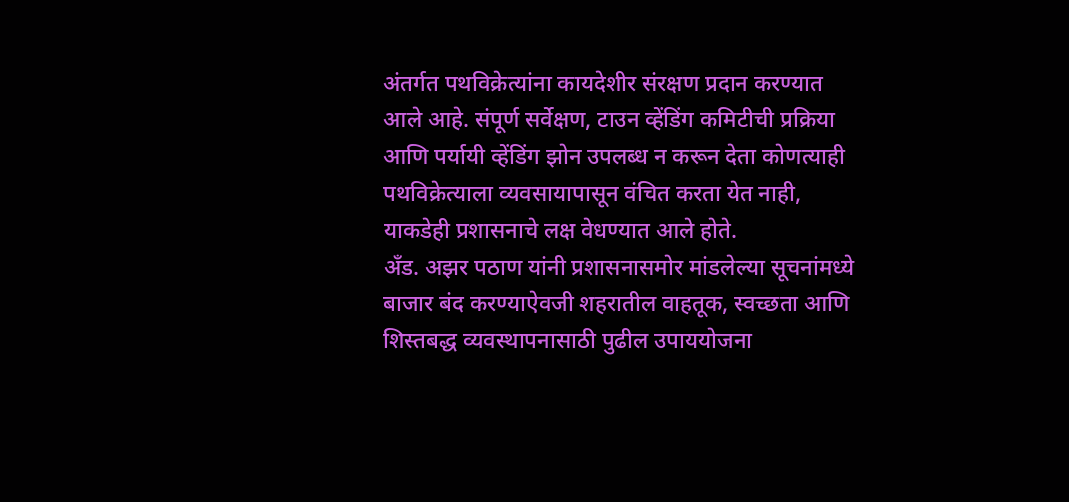अंतर्गत पथविक्रेत्यांना कायदेशीर संरक्षण प्रदान करण्यात आले आहे. संपूर्ण सर्वेक्षण, टाउन व्हेंडिंग कमिटीची प्रक्रिया आणि पर्यायी व्हेंडिंग झोन उपलब्ध न करून देता कोणत्याही पथविक्रेत्याला व्यवसायापासून वंचित करता येत नाही, याकडेही प्रशासनाचे लक्ष वेधण्यात आले होते.
अँड. अझर पठाण यांनी प्रशासनासमोर मांडलेल्या सूचनांमध्ये बाजार बंद करण्याऐवजी शहरातील वाहतूक, स्वच्छता आणि शिस्तबद्ध व्यवस्थापनासाठी पुढील उपाययोजना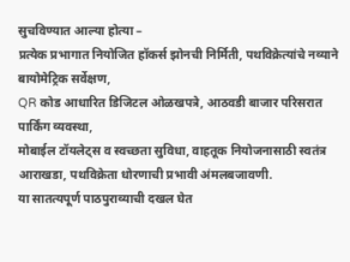सुचविण्यात आल्या होत्या –
प्रत्येक प्रभागात नियोजित हॉकर्स झोनची निर्मिती, पथविक्रेत्यांचे नव्याने बायोमेट्रिक सर्वेक्षण,
QR कोड आधारित डिजिटल ओळखपत्रे, आठवडी बाजार परिसरात पार्किंग व्यवस्था,
मोबाईल टॉयलेट्स व स्वच्छता सुविधा, वाहतूक नियोजनासाठी स्वतंत्र आराखडा, पथविक्रेता धोरणाची प्रभावी अंमलबजावणी.
या सातत्यपूर्ण पाठपुराव्याची दखल घेत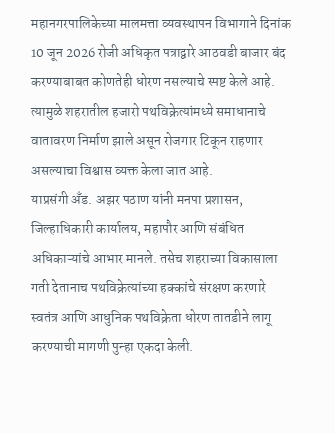महानगरपालिकेच्या मालमत्ता व्यवस्थापन विभागाने दिनांक 10 जून 2026 रोजी अधिकृत पत्राद्वारे आठवडी बाजार बंद करण्याबाबत कोणतेही धोरण नसल्याचे स्पष्ट केले आहे. त्यामुळे शहरातील हजारो पथविक्रेत्यांमध्ये समाधानाचे वातावरण निर्माण झाले असून रोजगार टिकून राहणार असल्याचा विश्वास व्यक्त केला जात आहे.
याप्रसंगी अँड. अझर पठाण यांनी मनपा प्रशासन, जिल्हाधिकारी कार्यालय, महापौर आणि संबंधित अधिकाऱ्यांचे आभार मानले. तसेच शहराच्या विकासाला गती देतानाच पथविक्रेत्यांच्या हक्कांचे संरक्षण करणारे स्वतंत्र आणि आधुनिक पथविक्रेता धोरण तातडीने लागू करण्याची मागणी पुन्हा एकदा केली.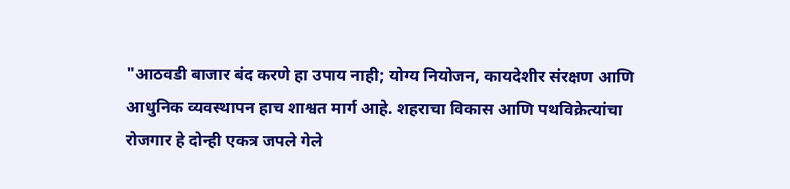"आठवडी बाजार बंद करणे हा उपाय नाही; योग्य नियोजन, कायदेशीर संरक्षण आणि आधुनिक व्यवस्थापन हाच शाश्वत मार्ग आहे. शहराचा विकास आणि पथविक्रेत्यांचा रोजगार हे दोन्ही एकत्र जपले गेले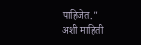पाहिजेत."
अशी माहिती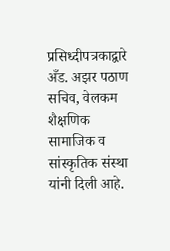प्रसिध्दीपत्रकाद्वारे अँड. अझर पठाण
सचिव, वेलकम शैक्षणिक सामाजिक व सांस्कृतिक संस्था यांनी दिली आहे.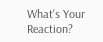What's Your Reaction?